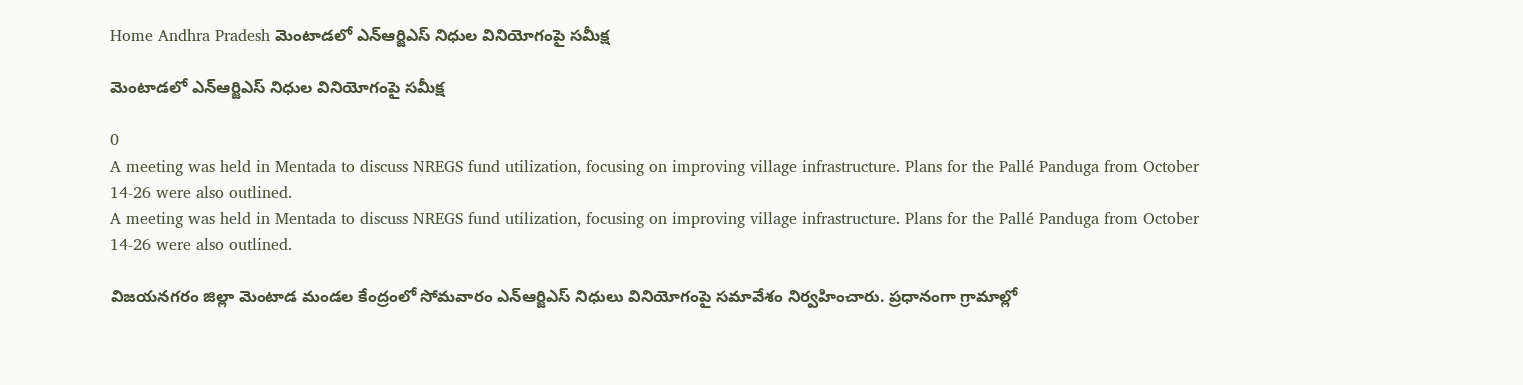Home Andhra Pradesh మెంటాడలో ఎన్ఆర్జిఎస్ నిధుల వినియోగంపై సమీక్ష

మెంటాడలో ఎన్ఆర్జిఎస్ నిధుల వినియోగంపై సమీక్ష

0
A meeting was held in Mentada to discuss NREGS fund utilization, focusing on improving village infrastructure. Plans for the Pallé Panduga from October 14-26 were also outlined.
A meeting was held in Mentada to discuss NREGS fund utilization, focusing on improving village infrastructure. Plans for the Pallé Panduga from October 14-26 were also outlined.

విజయనగరం జిల్లా మెంటాడ మండల కేంద్రంలో సోమవారం ఎన్ఆర్జిఎస్ నిధులు వినియోగంపై సమావేశం నిర్వహించారు. ప్రధానంగా గ్రామాల్లో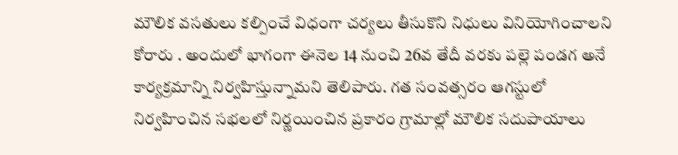మౌలిక వసతులు కల్పించే విధంగా చర్యలు తీసుకొని నిధులు వినియోగించాలని కోరారు . అందులో భాగంగా ఈనెల 14 నుంచి 26వ తేదీ వరకు పల్లె పండగ అనే కార్యక్రమాన్ని నిర్వహిస్తున్నామని తెలిపారు. గత సంవత్సరం ఆగస్టులో నిర్వహించిన సభలలో నిర్ణయించిన ప్రకారం గ్రామాల్లో మౌలిక సదుపాయాలు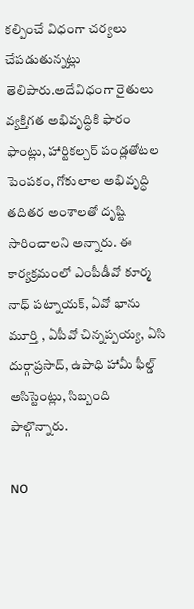కల్పించే విధంగా చర్యలు చేపడుతున్నట్లు తెలిపారు.అదేవిధంగా రైతులు వ్యక్తిగత అభివృద్ధికి ఫారం ఫాంట్లు, హార్టికల్చర్ పండ్లతోటల పెంపకం, గోకులాల అభివృద్ధి తదితర అంశాలతో దృష్టి సారించాలని అన్నారు. ఈ కార్యక్రమంలో ఎంపీడీవో కూర్మ నాధ్ పట్నాయక్, ఏవో భాను మూర్తి , ఏపీవో చిన్నప్పయ్య, ఏసి దుర్గాప్రసాద్, ఉపాధి హామీ ఫీల్డ్ అసిస్టెంట్లు, సిబ్బంది పాల్గొన్నారు.

NO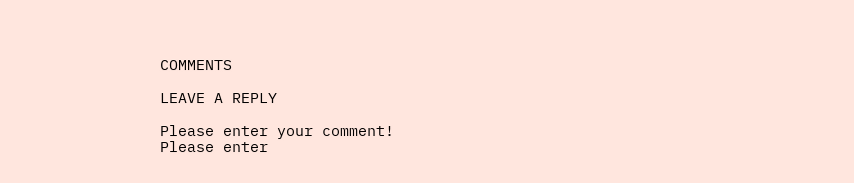COMMENTS

LEAVE A REPLY

Please enter your comment!
Please enter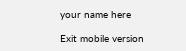your name here

Exit mobile version